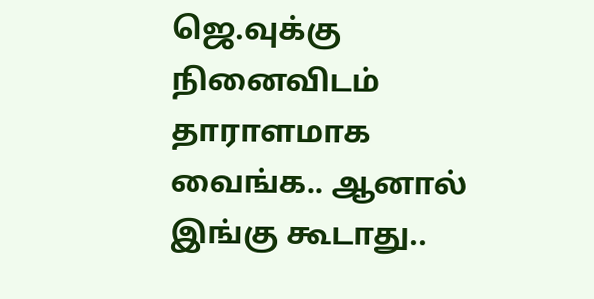ஜெ.வுக்கு நினைவிடம் தாராளமாக வைங்க.. ஆனால் இங்கு கூடாது..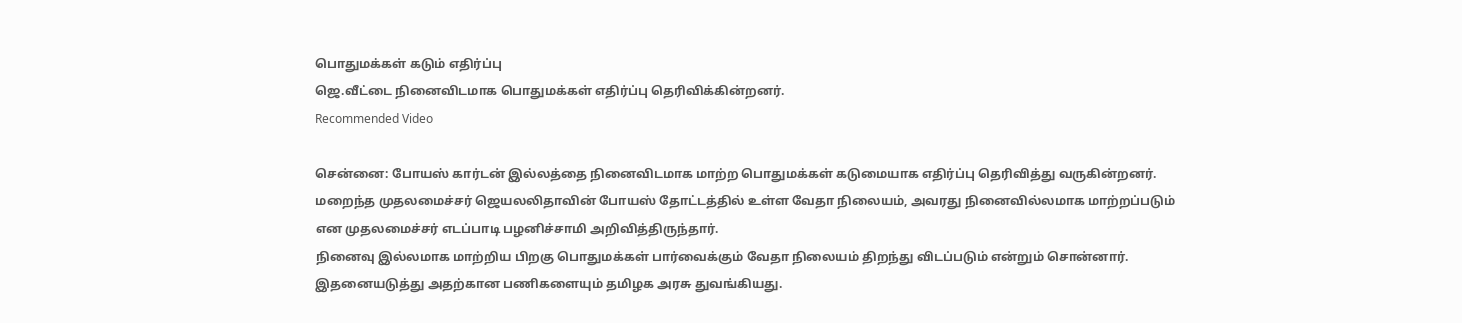பொதுமக்கள் கடும் எதிர்ப்பு
ஜெ.வீட்டை நினைவிடமாக பொதுமக்கள் எதிர்ப்பு தெரிவிக்கின்றனர்.
Recommended Video

சென்னை: போயஸ் கார்டன் இல்லத்தை நினைவிடமாக மாற்ற பொதுமக்கள் கடுமையாக எதிர்ப்பு தெரிவித்து வருகின்றனர்.
மறைந்த முதலமைச்சர் ஜெயலலிதாவின் போயஸ் தோட்டத்தில் உள்ள வேதா நிலையம், அவரது நினைவில்லமாக மாற்றப்படும் என முதலமைச்சர் எடப்பாடி பழனிச்சாமி அறிவித்திருந்தார்.
நினைவு இல்லமாக மாற்றிய பிறகு பொதுமக்கள் பார்வைக்கும் வேதா நிலையம் திறந்து விடப்படும் என்றும் சொன்னார். இதனையடுத்து அதற்கான பணிகளையும் தமிழக அரசு துவங்கியது.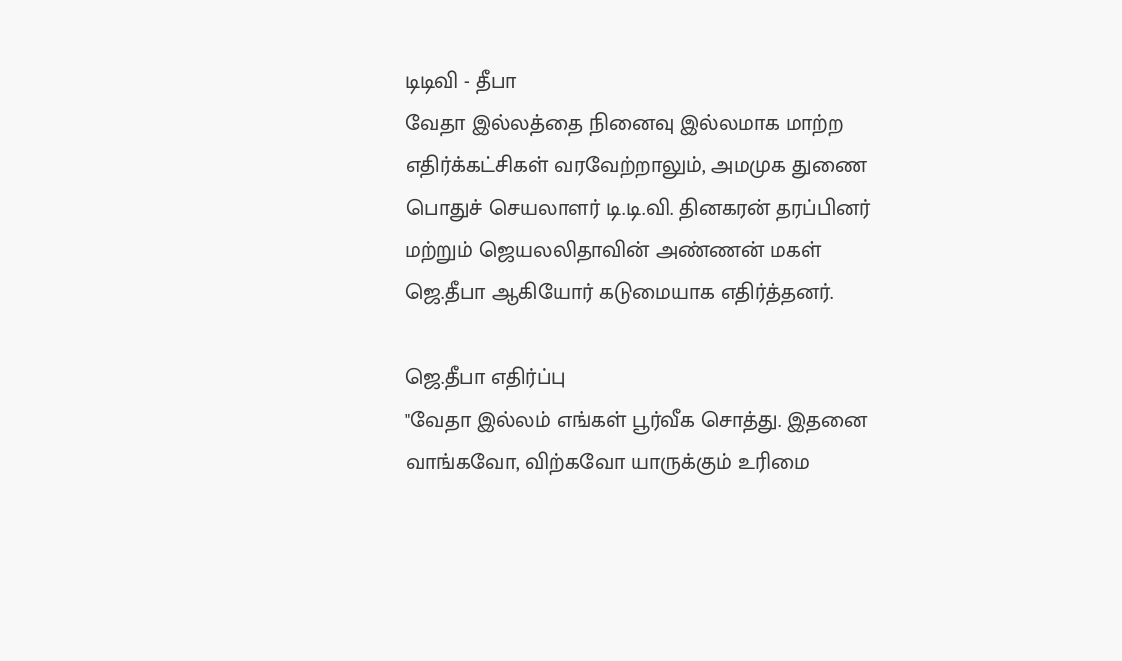டிடிவி - தீபா
வேதா இல்லத்தை நினைவு இல்லமாக மாற்ற எதிர்க்கட்சிகள் வரவேற்றாலும், அமமுக துணை பொதுச் செயலாளர் டி.டி.வி. தினகரன் தரப்பினர் மற்றும் ஜெயலலிதாவின் அண்ணன் மகள் ஜெ.தீபா ஆகியோர் கடுமையாக எதிர்த்தனர்.

ஜெ.தீபா எதிர்ப்பு
"வேதா இல்லம் எங்கள் பூர்வீக சொத்து. இதனை வாங்கவோ, விற்கவோ யாருக்கும் உரிமை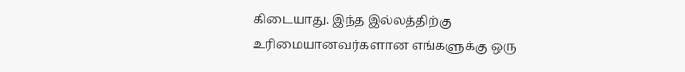கிடையாது. இந்த இல்லத்திற்கு உரிமையானவர்களான எங்களுக்கு ஒரு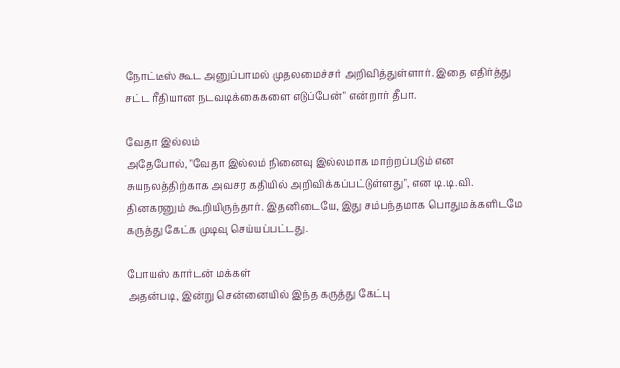நோட்டீஸ் கூட அனுப்பாமல் முதலமைச்சர் அறிவித்துள்ளார். இதை எதிர்த்து சட்ட ரீதியான நடவடிக்கைகளை எடுப்பேன்" என்றார் தீபா.

வேதா இல்லம்
அதேபோல், "வேதா இல்லம் நினைவு இல்லமாக மாற்றப்படும் என சுயநலத்திற்காக அவசர கதியில் அறிவிக்கப்பட்டுள்ளது", என டி.டி.வி. தினகரனும் கூறியிருந்தார். இதனிடையே, இது சம்பந்தமாக பொதுமக்களிடமே கருத்து கேட்க முடிவு செய்யப்பட்டது.

போயஸ் கார்டன் மக்கள்
அதன்படி, இன்று சென்னையில் இந்த கருத்து கேட்பு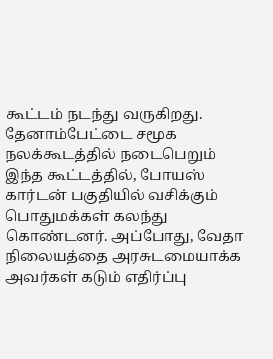கூட்டம் நடந்து வருகிறது. தேனாம்பேட்டை சமூக நலக்கூடத்தில் நடைபெறும் இந்த கூட்டத்தில், போயஸ் கார்டன் பகுதியில் வசிக்கும் பொதுமக்கள் கலந்து கொண்டனர். அப்போது, வேதா நிலையத்தை அரசுடமையாக்க அவர்கள் கடும் எதிர்ப்பு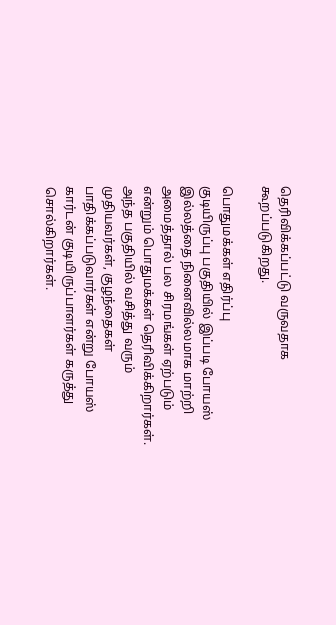தெரிவிக்கப்பட்டு வருவதாக கூறப்படுகிறது.

பொதுமக்கள் எதிர்ப்பு
குடியிருப்பு பகுதியில் இப்படி போயஸ் இல்லத்தை நினைவில்லமாக மாற்றி அமைத்தால் பல சிரமங்கள் ஏற்படும் என்றும் பொதுமக்கள் தெரிவிக்கிறார்கள். அந்த பகுதியில் வசித்து வரும் முதியவர்கள், குழந்தைகள் பாதிக்கப்படுவார்கள் என்று போயஸ் கார்டன் குடியிருப்பாளர்கள் கருத்து சொல்கிறார்கள்.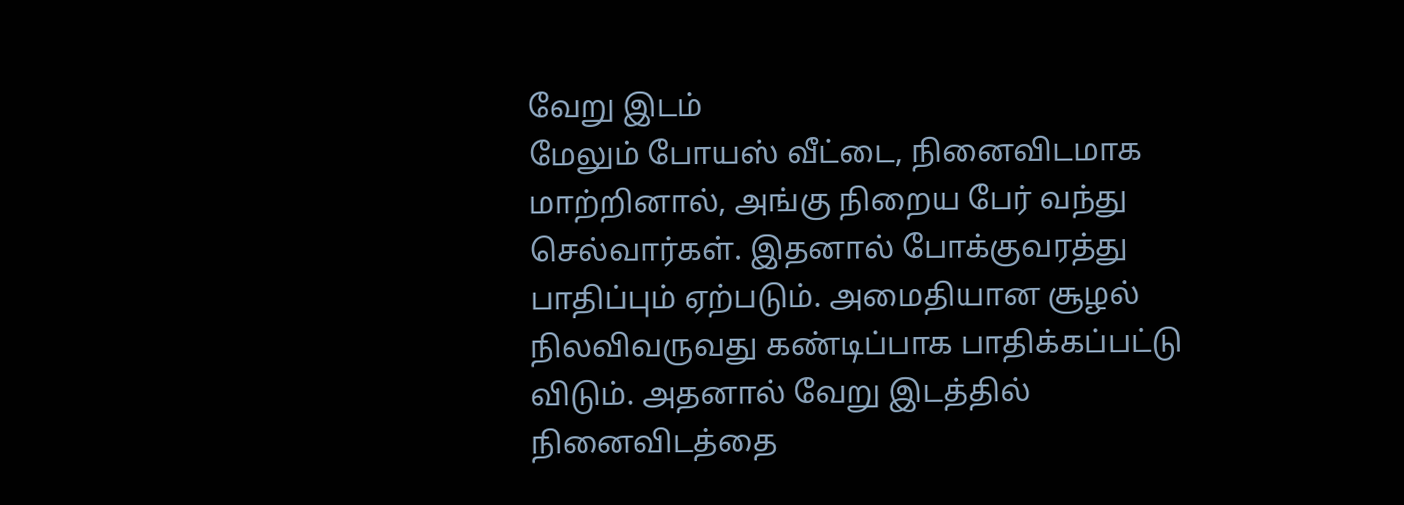வேறு இடம்
மேலும் போயஸ் வீட்டை, நினைவிடமாக மாற்றினால், அங்கு நிறைய பேர் வந்து செல்வார்கள். இதனால் போக்குவரத்து பாதிப்பும் ஏற்படும். அமைதியான சூழல் நிலவிவருவது கண்டிப்பாக பாதிக்கப்பட்டு விடும். அதனால் வேறு இடத்தில் நினைவிடத்தை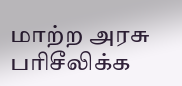மாற்ற அரசு பரிசீலிக்க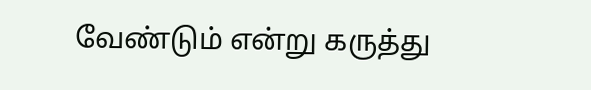வேண்டும் என்று கருத்து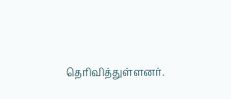தெரிவித்துள்ளனர்.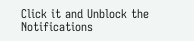Click it and Unblock the Notifications